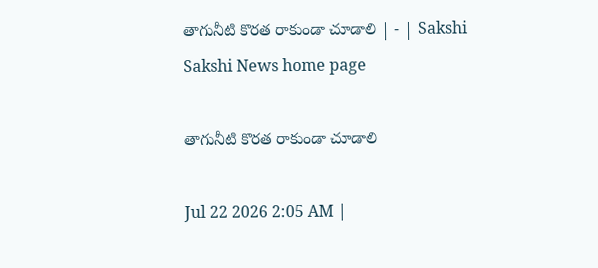తాగునీటి కొరత రాకుండా చూడాలి | - | Sakshi
Sakshi News home page

తాగునీటి కొరత రాకుండా చూడాలి

Jul 22 2026 2:05 AM |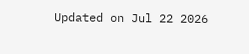Updated on Jul 22 2026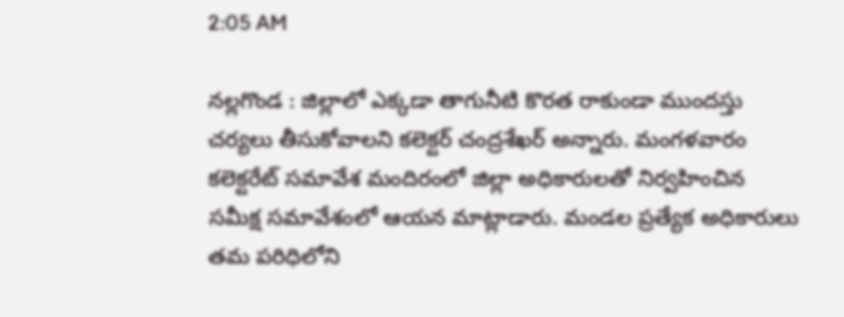2:05 AM

నల్లగొండ : జిల్లాలో ఎక్కడా తాగునీటి కొరత రాకుండా ముందస్తు చర్యలు తీసుకోవాలని కలెక్టర్‌ చంద్రశేఖర్‌ అన్నారు. మంగళవారం కలెక్టరేట్‌ సమావేశ మందిరంలో జిల్లా అధికారులతో నిర్వహించిన సమీక్ష సమావేశంలో ఆయన మాట్లాడారు. మండల ప్రత్యేక అధికారులు తమ పరిధిలోని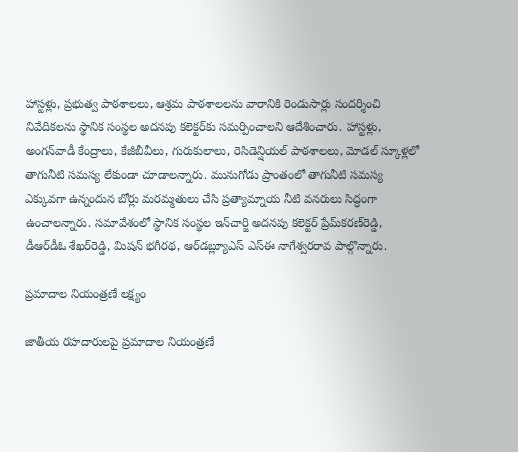హాస్టళ్లు, ప్రభుత్వ పాఠశాలలు, ఆశ్రమ పాఠశాలలను వారానికి రెండుసార్లు సందర్శించి నివేదికలను స్థానిక సంస్థల అదనపు కలెక్టర్‌కు సమర్పించాలని ఆదేశించారు. హాస్టళ్లు, అంగన్‌వాడీ కేంద్రాలు, కేజీబీవీలు, గురుకులాలు, రెసిడెన్షియల్‌ పాఠశాలలు, మోడల్‌ స్కూళ్లలో తాగునీటి సమస్య లేకుండా చూడాలన్నారు. మునుగోడు ప్రాంతంలో తాగునీటి సమస్య ఎక్కువగా ఉన్నందున బోర్లు మరమ్మతులు చేసి ప్రత్యామ్నాయ నీటి వనరులు సిద్ధంగా ఉంచాలన్నారు. సమావేశంలో స్థానిక సంస్థల ఇన్‌చార్జి అదనపు కలెక్టర్‌ ప్రేమ్‌కరణ్‌రెడ్డి, డీఆర్‌డీఓ శేఖర్‌రెడ్డి, మిషన్‌ భగీరథ, ఆర్‌డబ్ల్యూఎస్‌ ఎస్‌ఈ నాగేశ్వరరావ పాల్గొన్నారు.

ప్రమాదాల నియంత్రణే లక్ష్యం

జాతీయ రహదారులపై ప్రమాదాల నియంత్రణే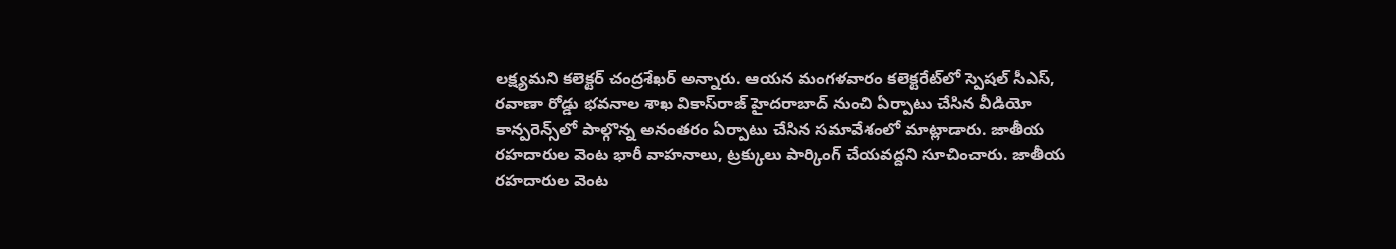లక్ష్యమని కలెక్టర్‌ చంద్రశేఖర్‌ అన్నారు. ఆయన మంగళవారం కలెక్టరేట్‌లో స్పెషల్‌ సీఎస్‌, రవాణా రోడ్డు భవనాల శాఖ వికాస్‌రాజ్‌ హైదరాబాద్‌ నుంచి ఏర్పాటు చేసిన వీడియో కాన్పరెన్స్‌లో పాల్గొన్న అనంతరం ఏర్పాటు చేసిన సమావేశంలో మాట్లాడారు. జాతీయ రహదారుల వెంట భారీ వాహనాలు, ట్రక్కులు పార్కింగ్‌ చేయవద్దని సూచించారు. జాతీయ రహదారుల వెంట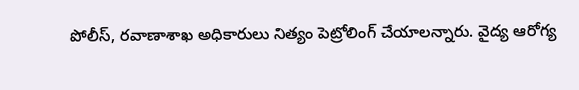పోలీస్‌, రవాణాశాఖ అధికారులు నిత్యం పెట్రోలింగ్‌ చేయాలన్నారు. వైద్య ఆరోగ్య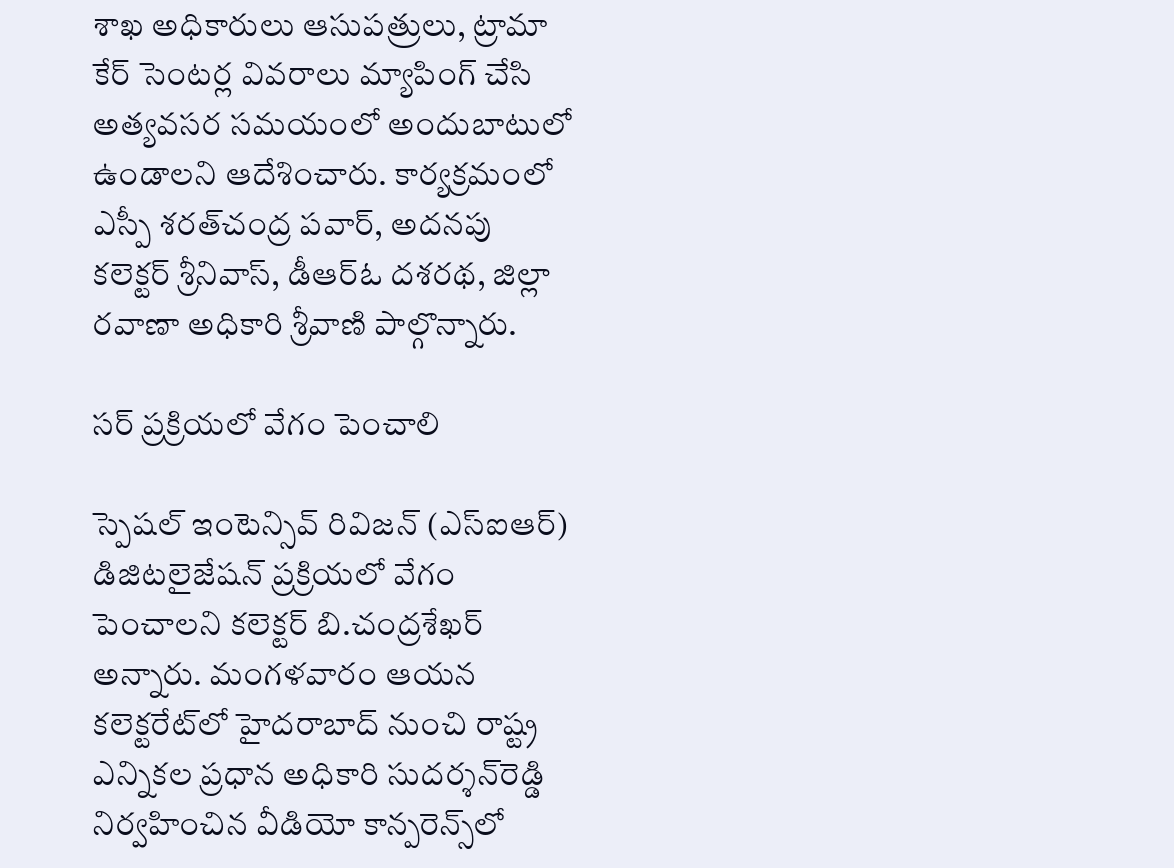శాఖ అధికారులు ఆసుపత్రులు, ట్రామా కేర్‌ సెంటర్ల వివరాలు మ్యాపింగ్‌ చేసి అత్యవసర సమయంలో అందుబాటులో ఉండాలని ఆదేశించారు. కార్యక్రమంలో ఎస్పీ శరత్‌చంద్ర పవార్‌, అదనపు కలెక్టర్‌ శ్రీనివాస్‌, డీఆర్‌ఓ దశరథ, జిల్లా రవాణా అధికారి శ్రీవాణి పాల్గొన్నారు.

సర్‌ ప్రక్రియలో వేగం పెంచాలి

స్పెషల్‌ ఇంటెన్సివ్‌ రివిజన్‌ (ఎస్‌ఐఆర్‌) డిజిటలైజేషన్‌ ప్రక్రియలో వేగం పెంచాలని కలెక్టర్‌ బి.చంద్రశేఖర్‌ అన్నారు. మంగళవారం ఆయన కలెక్టరేట్‌లో హైదరాబాద్‌ నుంచి రాష్ట్ర ఎన్నికల ప్రధాన అధికారి సుదర్శన్‌రెడ్డి నిర్వహించిన వీడియో కాన్పరెన్స్‌లో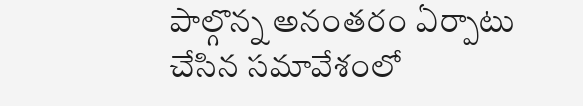పాల్గొన్న అనంతరం ఏర్పాటు చేసిన సమావేశంలో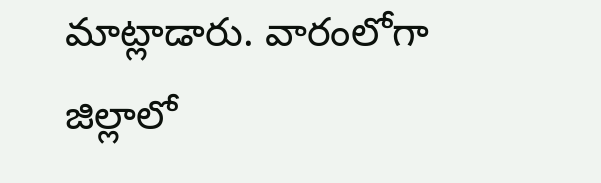మాట్లాడారు. వారంలోగా జిల్లాలో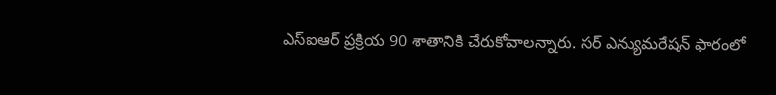ఎస్‌ఐఆర్‌ ప్రక్రియ 90 శాతానికి చేరుకోవాలన్నారు. సర్‌ ఎన్యుమరేషన్‌ ఫారంలో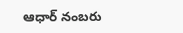ఆధార్‌ నంబరు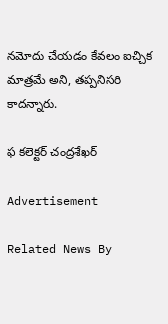నమోదు చేయడం కేవలం ఐచ్చిక మాత్రమే అని, తప్పనిసరి కాదన్నారు.

ఫ కలెక్టర్‌ చంద్రశేఖర్‌

Advertisement

Related News By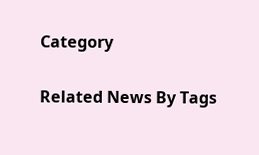Category

Related News By Tags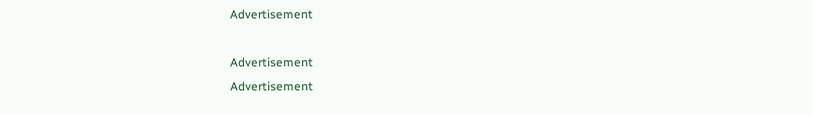Advertisement

Advertisement
Advertisement